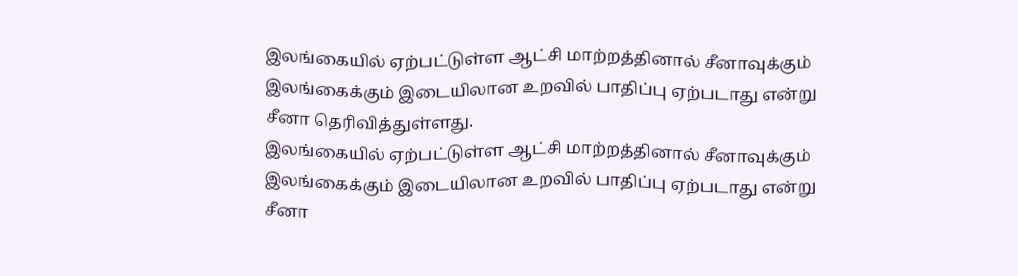இலங்கையில் ஏற்பட்டுள்ள ஆட்சி மாற்றத்தினால் சீனாவுக்கும் இலங்கைக்கும் இடையிலான உறவில் பாதிப்பு ஏற்படாது என்று சீனா தெரிவித்துள்ளது.
இலங்கையில் ஏற்பட்டுள்ள ஆட்சி மாற்றத்தினால் சீனாவுக்கும் இலங்கைக்கும் இடையிலான உறவில் பாதிப்பு ஏற்படாது என்று சீனா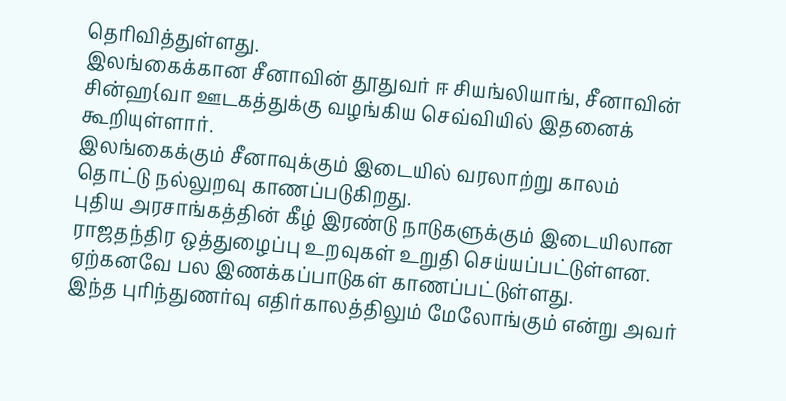தெரிவித்துள்ளது.
இலங்கைக்கான சீனாவின் தூதுவர் ஈ சியங்லியாங், சீனாவின் சின்ஹ{வா ஊடகத்துக்கு வழங்கிய செவ்வியில் இதனைக் கூறியுள்ளார்.
இலங்கைக்கும் சீனாவுக்கும் இடையில் வரலாற்று காலம் தொட்டு நல்லுறவு காணப்படுகிறது.
புதிய அரசாங்கத்தின் கீழ் இரண்டு நாடுகளுக்கும் இடையிலான ராஜதந்திர ஒத்துழைப்பு உறவுகள் உறுதி செய்யப்பட்டுள்ளன.
ஏற்கனவே பல இணக்கப்பாடுகள் காணப்பட்டுள்ளது.
இந்த புரிந்துணர்வு எதிர்காலத்திலும் மேலோங்கும் என்று அவர்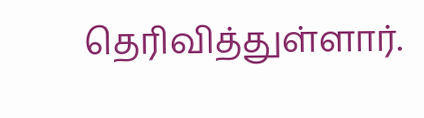தெரிவித்துள்ளார்.